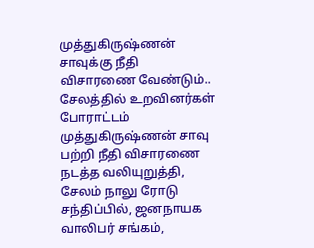முத்துகிருஷ்ணன் சாவுக்கு நீதி விசாரணை வேண்டும்.. சேலத்தில் உறவினர்கள் போராட்டம்
முத்துகிருஷ்ணன் சாவு பற்றி நீதி விசாரணை நடத்த வலியுறுத்தி, சேலம் நாலு ரோடு சந்திப்பில், ஜனநாயக வாலிபர் சங்கம்,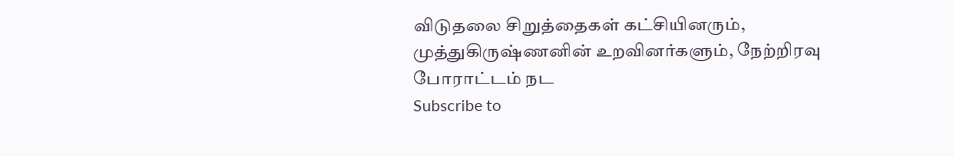விடுதலை சிறுத்தைகள் கட்சியினரும், முத்துகிருஷ்ணனின் உறவினர்களும், நேற்றிரவு போராட்டம் நட
Subscribe to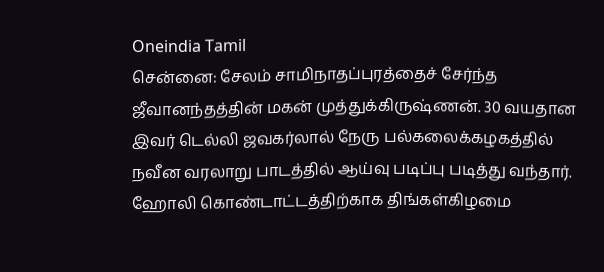Oneindia Tamil
சென்னை: சேலம் சாமிநாதப்புரத்தைச் சேர்ந்த ஜீவானந்தத்தின் மகன் முத்துக்கிருஷ்ணன். 30 வயதான இவர் டெல்லி ஜவகர்லால் நேரு பல்கலைக்கழகத்தில் நவீன வரலாறு பாடத்தில் ஆய்வு படிப்பு படித்து வந்தார்.
ஹோலி கொண்டாட்டத்திற்காக திங்கள்கிழமை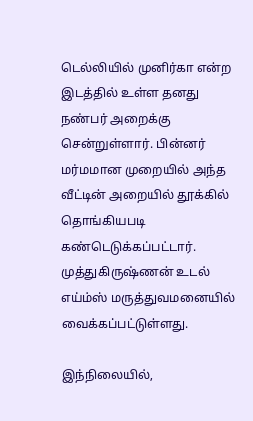டெல்லியில் முனிர்கா என்ற இடத்தில் உள்ள தனது நண்பர் அறைக்கு சென்றுள்ளார். பின்னர் மர்மமான முறையில் அந்த வீட்டின் அறையில் தூக்கில் தொங்கியபடி கண்டெடுக்கப்பட்டார். முத்துகிருஷ்ணன் உடல் எய்ம்ஸ் மருத்துவமனையில் வைக்கப்பட்டுள்ளது.

இந்நிலையில்,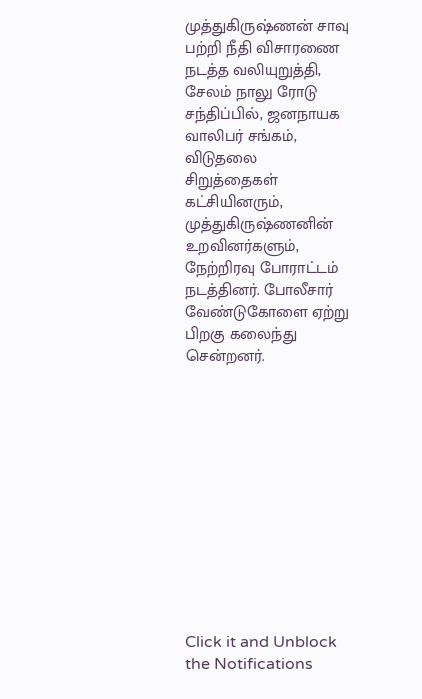முத்துகிருஷ்ணன் சாவு பற்றி நீதி விசாரணை நடத்த வலியுறுத்தி, சேலம் நாலு ரோடு சந்திப்பில், ஜனநாயக வாலிபர் சங்கம், விடுதலை சிறுத்தைகள் கட்சியினரும், முத்துகிருஷ்ணனின் உறவினர்களும், நேற்றிரவு போராட்டம் நடத்தினர். போலீசார் வேண்டுகோளை ஏற்று பிறகு கலைந்து சென்றனர்.












Click it and Unblock the Notifications